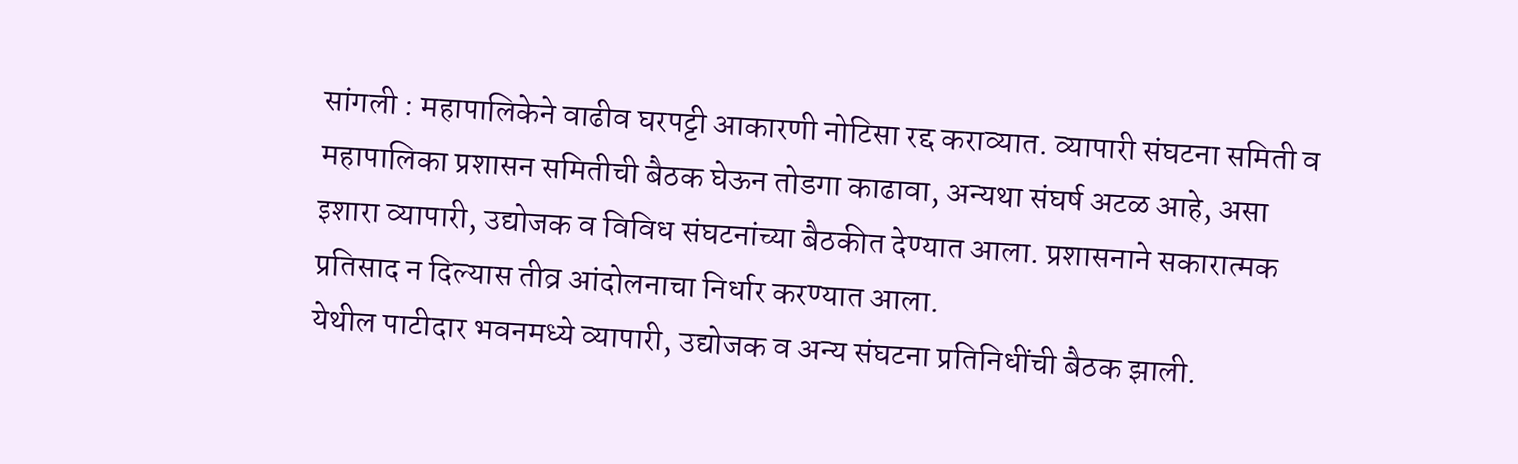सांगली : महापालिकेने वाढीव घरपट्टी आकारणी नोटिसा रद्द कराव्यात. व्यापारी संघटना समिती व महापालिका प्रशासन समितीची बैठक घेऊन तोडगा काढावा, अन्यथा संघर्ष अटळ आहे, असा इशारा व्यापारी, उद्योजक व विविध संघटनांच्या बैठकीत देण्यात आला. प्रशासनाने सकारात्मक प्रतिसाद न दिल्यास तीव्र आंदोलनाचा निर्धार करण्यात आला.
येथील पाटीदार भवनमध्ये व्यापारी, उद्योजक व अन्य संघटना प्रतिनिधींची बैठक झाली.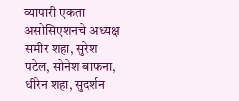व्यापारी एकता असोसिएशनचे अध्यक्ष समीर शहा, सुरेश पटेल, सोनेश बाफना, धीरेन शहा, सुदर्शन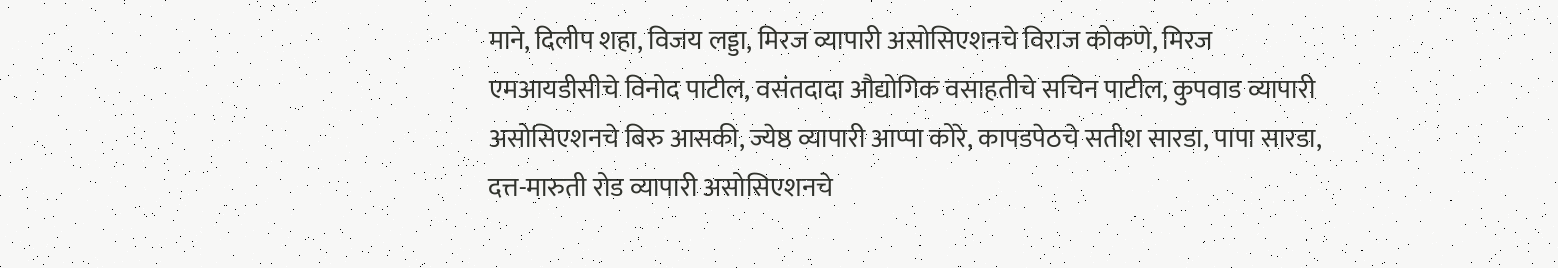माने, दिलीप शहा, विजय लड्डा, मिरज व्यापारी असोसिएशनचे विराज कोकणे, मिरज एमआयडीसीचे विनोद पाटील, वसंतदादा औद्योगिक वसाहतीचे सचिन पाटील, कुपवाड व्यापारी असोसिएशनचे बिरु आसकी, ज्येष्ठ व्यापारी आप्पा कोरे, कापडपेठचे सतीश सारडा, पापा सारडा, दत्त-मारुती रोड व्यापारी असोसिएशनचे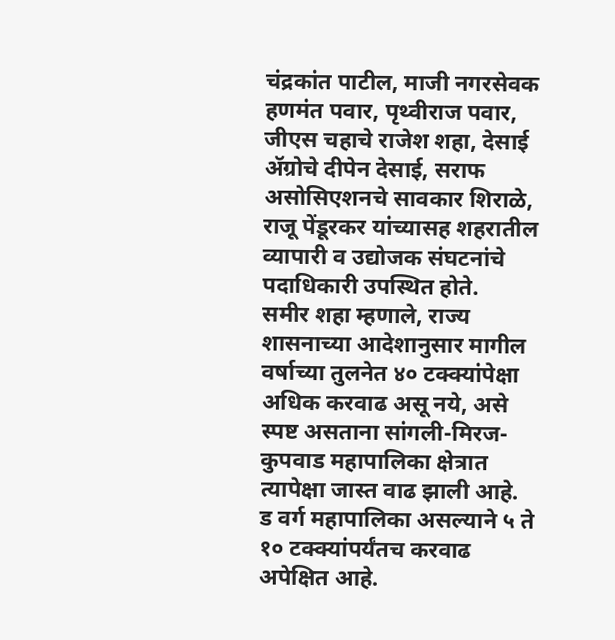चंद्रकांत पाटील, माजी नगरसेवक हणमंत पवार, पृथ्वीराज पवार, जीएस चहाचे राजेश शहा, देसाई ॲग्रोचे दीपेन देसाई, सराफ असोसिएशनचे सावकार शिराळे, राजू पेंडूरकर यांच्यासह शहरातील व्यापारी व उद्योजक संघटनांचे पदाधिकारी उपस्थित होते.
समीर शहा म्हणाले, राज्य शासनाच्या आदेशानुसार मागील वर्षाच्या तुलनेत ४० टक्क्यांपेक्षा अधिक करवाढ असू नये, असे स्पष्ट असताना सांगली-मिरज-कुपवाड महापालिका क्षेत्रात त्यापेक्षा जास्त वाढ झाली आहे. ड वर्ग महापालिका असल्याने ५ ते १० टक्क्यांपर्यंतच करवाढ अपेक्षित आहे.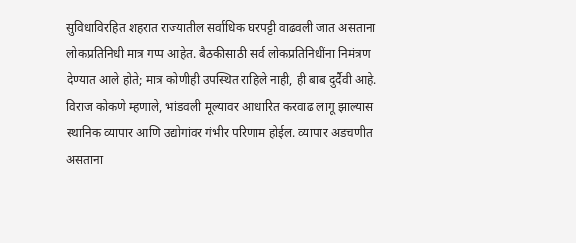सुविधाविरहित शहरात राज्यातील सर्वाधिक घरपट्टी वाढवली जात असताना लोकप्रतिनिधी मात्र गप्प आहेत. बैठकीसाठी सर्व लोकप्रतिनिधींना निमंत्रण देण्यात आले होते; मात्र कोणीही उपस्थित राहिले नाही, ही बाब दुर्दैवी आहे.
विराज कोकणे म्हणाले, भांडवली मूल्यावर आधारित करवाढ लागू झाल्यास स्थानिक व्यापार आणि उद्योगांवर गंभीर परिणाम होईल. व्यापार अडचणीत असताना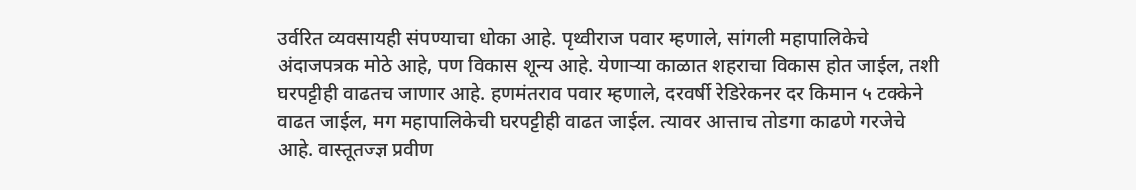उर्वरित व्यवसायही संपण्याचा धोका आहे. पृथ्वीराज पवार म्हणाले, सांगली महापालिकेचे अंदाजपत्रक मोठे आहे, पण विकास शून्य आहे. येणाऱ्या काळात शहराचा विकास होत जाईल, तशी घरपट्टीही वाढतच जाणार आहे. हणमंतराव पवार म्हणाले, दरवर्षी रेडिरेकनर दर किमान ५ टक्केने वाढत जाईल, मग महापालिकेची घरपट्टीही वाढत जाईल. त्यावर आत्ताच तोडगा काढणे गरजेचे आहे. वास्तूतज्ज्ञ प्रवीण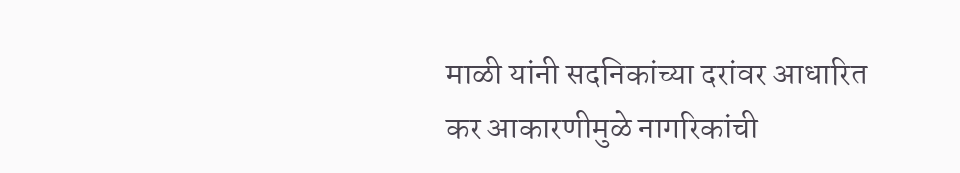माळी यांनी सदनिकांच्या दरांवर आधारित कर आकारणीमुळे नागरिकांची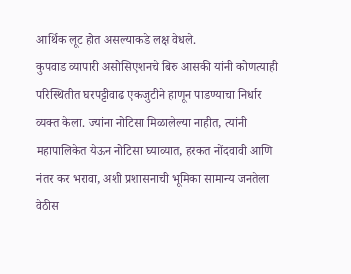आर्थिक लूट होत असल्याकडे लक्ष वेधले.
कुपवाड व्यापारी असोसिएशनचे बिरु आसकी यांनी कोणत्याही परिस्थितीत घरपट्टीवाढ एकजुटीने हाणून पाडण्याचा निर्धार व्यक्त केला. ज्यांना नोटिसा मिळालेल्या नाहीत, त्यांनी महापालिकेत येऊन नोटिसा घ्याव्यात, हरकत नोंदवावी आणि नंतर कर भरावा, अशी प्रशासनाची भूमिका सामान्य जनतेला वेठीस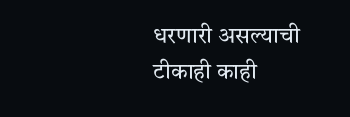धरणारी असल्याची टीकाही काही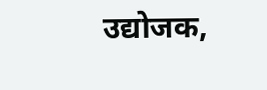उद्योजक,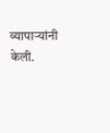व्यापाऱ्यांनी केली.